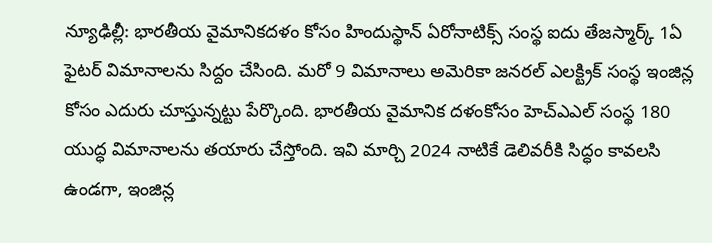న్యూఢిల్లీ: భారతీయ వైమానికదళం కోసం హిందుస్థాన్ ఏరోనాటిక్స్ సంస్థ ఐదు తేజస్మార్క్ 1ఏ ఫైటర్ విమానాలను సిద్దం చేసింది. మరో 9 విమానాలు అమెరికా జనరల్ ఎలక్ట్రిక్ సంస్థ ఇంజిన్ల కోసం ఎదురు చూస్తున్నట్టు పేర్కొంది. భారతీయ వైమానిక దళంకోసం హెచ్ఎఎల్ సంస్థ 180 యుద్ధ విమానాలను తయారు చేస్తోంది. ఇవి మార్చి 2024 నాటికే డెలివరీకి సిద్ధం కావలసి ఉండగా, ఇంజిన్ల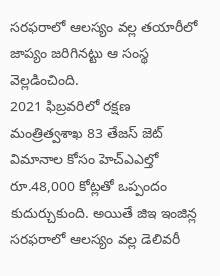సరఫరాలో ఆలస్యం వల్ల తయారీలో జాప్యం జరిగినట్టు ఆ సంస్థ వెల్లడించింది.
2021 ఫిబ్రవరిలో రక్షణ మంత్రిత్వశాఖ 83 తేజస్ జెట్ విమానాల కోసం హెచ్ఎఎల్తో రూ.48,000 కోట్లతో ఒప్పందం కుదుర్చుకుంది. అయితే జిఇ ఇంజిన్ల సరఫరాలో ఆలస్యం వల్ల డెలివరీ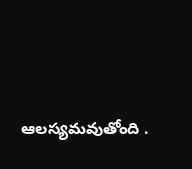ఆలస్యమవుతోంది .